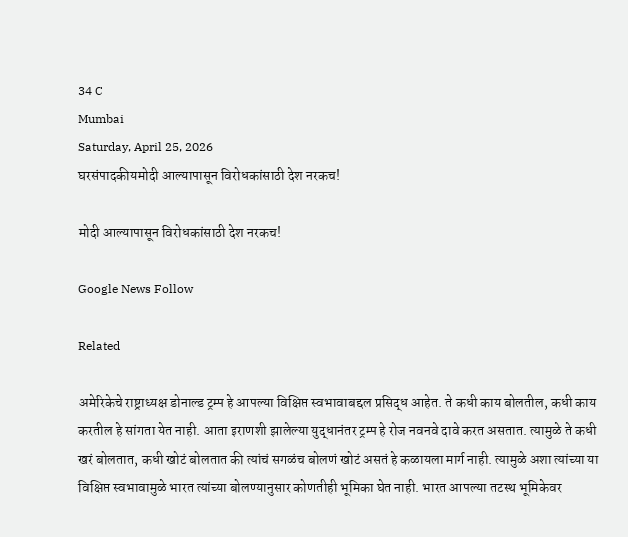34 C
Mumbai
Saturday, April 25, 2026
घरसंपादकीयमोदी आल्यापासून विरोधकांसाठी देश नरकच!

मोदी आल्यापासून विरोधकांसाठी देश नरकच!

Google News Follow

Related

अमेरिकेचे राष्ट्राध्यक्ष डोनाल्ड ट्रम्प हे आपल्या विक्षिप्त स्वभावाबद्दल प्रसिद्ध आहेत. ते कधी काय बोलतील, कधी काय करतील हे सांगता येत नाही. आता इराणशी झालेल्या युद्धानंतर ट्रम्प हे रोज नवनवे दावे करत असतात. त्यामुळे ते कधी खरं बोलतात, कधी खोटं बोलतात की त्यांचं सगळंच बोलणं खोटं असतं हे कळायला मार्ग नाही. त्यामुळे अशा त्यांच्या या विक्षिप्त स्वभावामुळे भारत त्यांच्या बोलण्यानुसार कोणतीही भूमिका घेत नाही. भारत आपल्या तटस्थ भूमिकेवर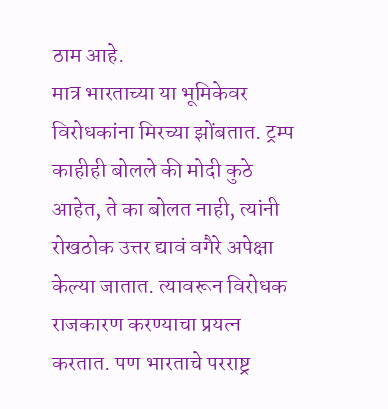ठाम आहे.
मात्र भारताच्या या भूमिकेवर विरोधकांना मिरच्या झोंबतात. ट्रम्प काहीही बोलले की मोदी कुठे आहेत, ते का बोलत नाही, त्यांनी रोखठोक उत्तर द्यावं वगैरे अपेक्षा केल्या जातात. त्यावरून विरोधक राजकारण करण्याचा प्रयत्न करतात. पण भारताचे परराष्ट्र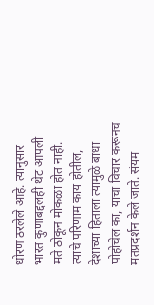धोरण ठरलेले आहे. त्यानुसार भारत कुणाबद्दलही थेट आपली मते ठोकून मोकळा होत नाही. त्याचे परिणाम काय होतील, देशाच्या हिताला त्यामुळे बाधा पोहोचेल का, याचा विचार करूनच मतप्रदर्शन केले जाते. संयम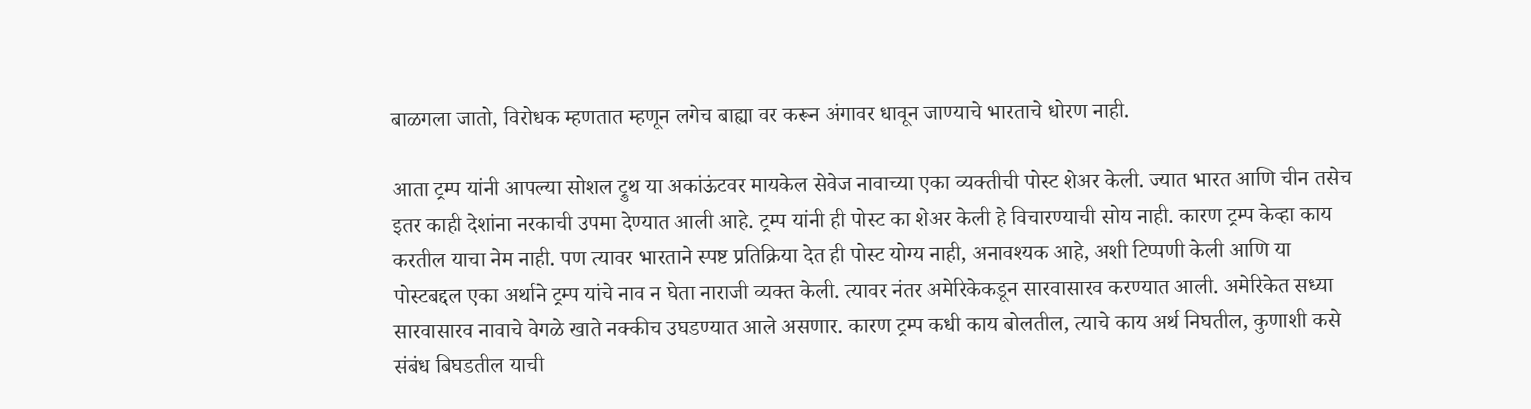बाळगला जातो, विरोधक म्हणतात म्हणून लगेच बाह्या वर करून अंगावर धावून जाण्याचे भारताचे धोरण नाही.

आता ट्रम्प यांनी आपल्या सोशल ट्रुथ या अकांऊंटवर मायकेल सेवेज नावाच्या एका व्यक्तीची पोस्ट शेअर केली. ज्यात भारत आणि चीन तसेच इतर काही देशांना नरकाची उपमा देण्यात आली आहे. ट्रम्प यांनी ही पोस्ट का शेअर केली हे विचारण्याची सोय नाही. कारण ट्रम्प केव्हा काय करतील याचा नेम नाही. पण त्यावर भारताने स्पष्ट प्रतिक्रिया देत ही पोस्ट योग्य नाही, अनावश्यक आहे, अशी टिप्पणी केली आणि या पोस्टबद्दल एका अर्थाने ट्रम्प यांचे नाव न घेता नाराजी व्यक्त केली. त्यावर नंतर अमेरिकेकडून सारवासारव करण्यात आली. अमेरिकेत सध्या सारवासारव नावाचे वेगळे खाते नक्कीच उघडण्यात आले असणार. कारण ट्रम्प कधी काय बोलतील, त्याचे काय अर्थ निघतील, कुणाशी कसे संबंध बिघडतील याची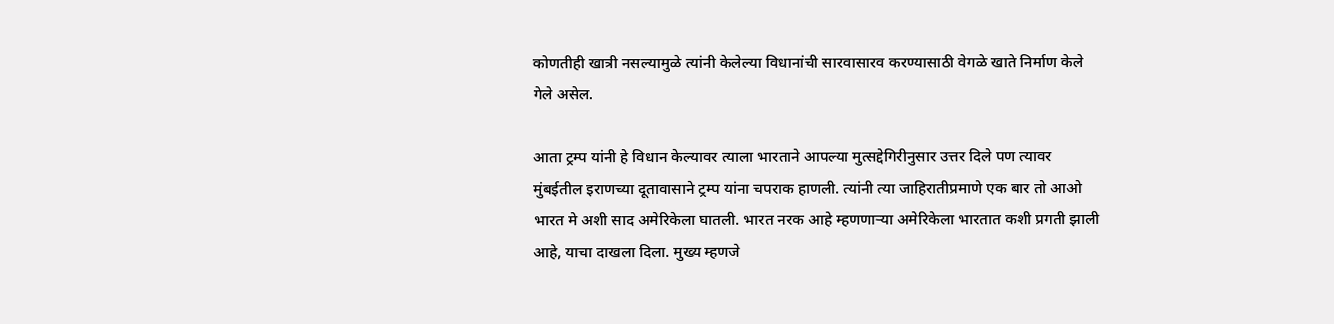कोणतीही खात्री नसल्यामुळे त्यांनी केलेल्या विधानांची सारवासारव करण्यासाठी वेगळे खाते निर्माण केले गेले असेल.

आता ट्रम्प यांनी हे विधान केल्यावर त्याला भारताने आपल्या मुत्सद्देगिरीनुसार उत्तर दिले पण त्यावर मुंबईतील इराणच्या दूतावासाने ट्रम्प यांना चपराक हाणली. त्यांनी त्या जाहिरातीप्रमाणे एक बार तो आओ भारत मे अशी साद अमेरिकेला घातली. भारत नरक आहे म्हणणाऱ्या अमेरिकेला भारतात कशी प्रगती झाली आहे, याचा दाखला दिला. मुख्य म्हणजे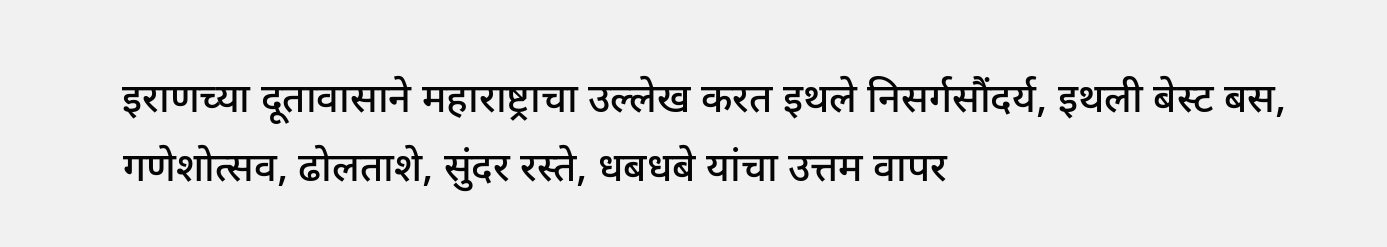इराणच्या दूतावासाने महाराष्ट्राचा उल्लेख करत इथले निसर्गसौंदर्य, इथली बेस्ट बस, गणेशोत्सव, ढोलताशे, सुंदर रस्ते, धबधबे यांचा उत्तम वापर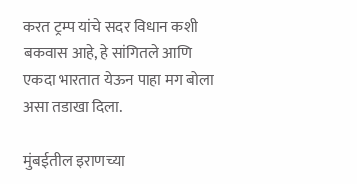करत ट्रम्प यांचे सदर विधान कशी बकवास आहे, हे सांगितले आणि एकदा भारतात येऊन पाहा मग बोला असा तडाखा दिला.

मुंबईतील इराणच्या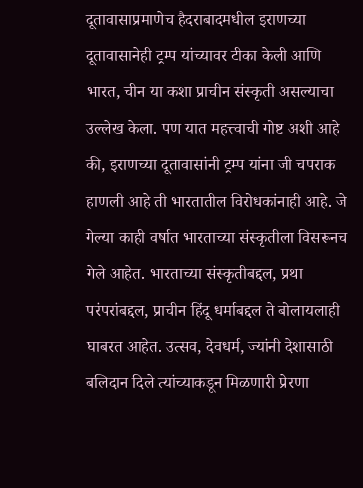दूतावासाप्रमाणेच हैदराबादमधील इराणच्या दूतावासानेही ट्रम्प यांच्यावर टीका केली आणि भारत, चीन या कशा प्राचीन संस्कृती असल्याचा उल्लेख केला. पण यात महत्त्वाची गोष्ट अशी आहे की, इराणच्या दूतावासांनी ट्रम्प यांना जी चपराक हाणली आहे ती भारतातील विरोधकांनाही आहे. जे गेल्या काही वर्षात भारताच्या संस्कृतीला विसरूनच गेले आहेत. भारताच्या संस्कृतीबद्दल, प्रथा परंपरांबद्दल, प्राचीन हिंदू धर्माबद्दल ते बोलायलाही घाबरत आहेत. उत्सव, देवधर्म, ज्यांनी देशासाठी बलिदान दिले त्यांच्याकडून मिळणारी प्रेरणा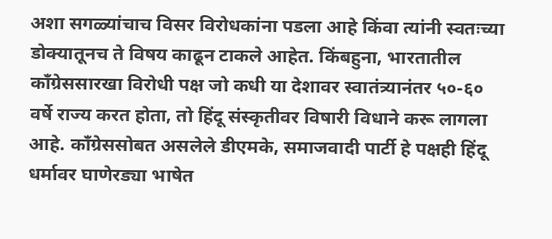अशा सगळ्यांचाच विसर विरोधकांना पडला आहे किंवा त्यांनी स्वतःच्या डोक्यातूनच ते विषय काढून टाकले आहेत. किंबहुना, भारतातील काँग्रेससारखा विरोधी पक्ष जो कधी या देशावर स्वातंत्र्यानंतर ५०-६० वर्षे राज्य करत होता, तो हिंदू संस्कृतीवर विषारी विधाने करू लागला आहे. काँग्रेससोबत असलेले डीएमके, समाजवादी पार्टी हे पक्षही हिंदू धर्मावर घाणेरड्या भाषेत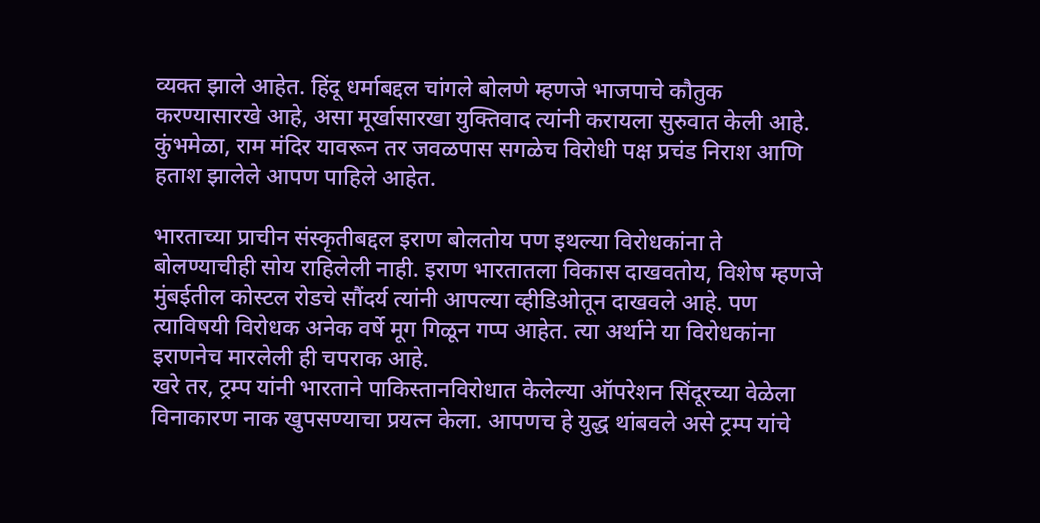व्यक्त झाले आहेत. हिंदू धर्माबद्दल चांगले बोलणे म्हणजे भाजपाचे कौतुक करण्यासारखे आहे, असा मूर्खासारखा युक्तिवाद त्यांनी करायला सुरुवात केली आहे. कुंभमेळा, राम मंदिर यावरून तर जवळपास सगळेच विरोधी पक्ष प्रचंड निराश आणि हताश झालेले आपण पाहिले आहेत.

भारताच्या प्राचीन संस्कृतीबद्दल इराण बोलतोय पण इथल्या विरोधकांना ते बोलण्याचीही सोय राहिलेली नाही. इराण भारतातला विकास दाखवतोय, विशेष म्हणजे मुंबईतील कोस्टल रोडचे सौंदर्य त्यांनी आपल्या व्हीडिओतून दाखवले आहे. पण त्याविषयी विरोधक अनेक वर्षे मूग गिळून गप्प आहेत. त्या अर्थाने या विरोधकांना इराणनेच मारलेली ही चपराक आहे.
खरे तर, ट्रम्प यांनी भारताने पाकिस्तानविरोधात केलेल्या ऑपरेशन सिंदूरच्या वेळेला विनाकारण नाक खुपसण्याचा प्रयत्न केला. आपणच हे युद्ध थांबवले असे ट्रम्प यांचे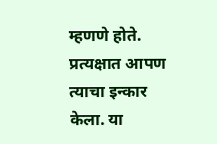म्हणणे होते. प्रत्यक्षात आपण त्याचा इन्कार केला. या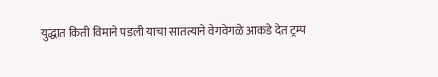युद्धात किती विमाने पडली याचा सातत्याने वेगवेगळे आकडे देत ट्रम्प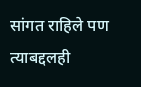सांगत राहिले पण त्याबद्दलही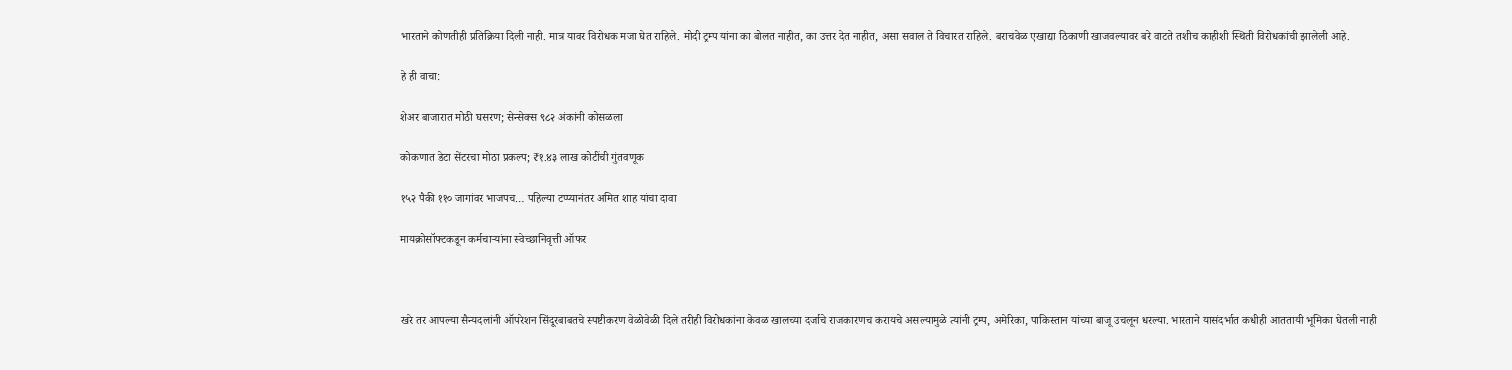भारताने कोणतीही प्रतिक्रिया दिली नाही. मात्र यावर विरोधक मजा घेत राहिले. मोदी ट्रम्प यांना का बोलत नाहीत, का उत्तर देत नाहीत, असा सवाल ते विचारत राहिले. बराचवेळ एखाद्या ठिकाणी खाजवल्यावर बरे वाटते तशीच काहीशी स्थिती विरोधकांची झालेली आहे.

हे ही वाचा:

शेअर बाजारात मोठी घसरण; सेन्सेक्स ९८२ अंकांनी कोसळला

कोकणात डेटा सेंटरचा मोठा प्रकल्प; ₹१.४३ लाख कोटींची गुंतवणूक

१५२ पैकी ११० जागांवर भाजपच… पहिल्या टप्प्यानंतर अमित शाह यांचा दावा

मायक्रोसॉफ्टकडून कर्मचाऱ्यांना स्वेच्छानिवृत्ती ऑफर



खरे तर आपल्या सैन्यदलांनी ऑपरेशन सिंदूरबाबतचे स्पष्टीकरण वेळोवेळी दिले तरीही विरोधकांना केवळ खालच्या दर्जाचे राजकारणच करायचे असल्यामुळे त्यांनी ट्रम्प, अमेरिका, पाकिस्तान यांच्या बाजू उचलून धरल्या. भारताने यासंदर्भात कधीही आततायी भूमिका घेतली नाही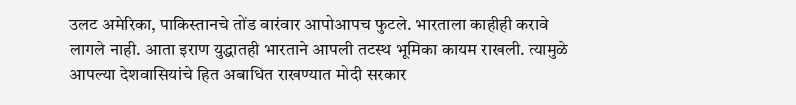उलट अमेरिका, पाकिस्तानचे तोंड वारंवार आपोआपच फुटले. भारताला काहीही करावे लागले नाही. आता इराण युद्धातही भारताने आपली तटस्थ भूमिका कायम राखली. त्यामुळे आपल्या देशवासियांचे हित अबाधित राखण्यात मोदी सरकार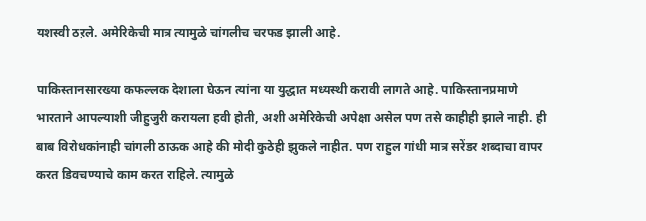यशस्वी ठऱले. अमेरिकेची मात्र त्यामुळे चांगलीच चरफड झाली आहे.

पाकिस्तानसारख्या कफल्लक देशाला घेऊन त्यांना या युद्धात मध्यस्थी करावी लागते आहे. पाकिस्तानप्रमाणे भारताने आपल्याशी जीहुजुरी करायला हवी होती, अशी अमेरिकेची अपेक्षा असेल पण तसे काहीही झाले नाही. ही बाब विरोधकांनाही चांगली ठाऊक आहे की मोदी कुठेही झुकले नाहीत. पण राहुल गांधी मात्र सरेंडर शब्दाचा वापर करत डिवचण्याचे काम करत राहिले. त्यामुळे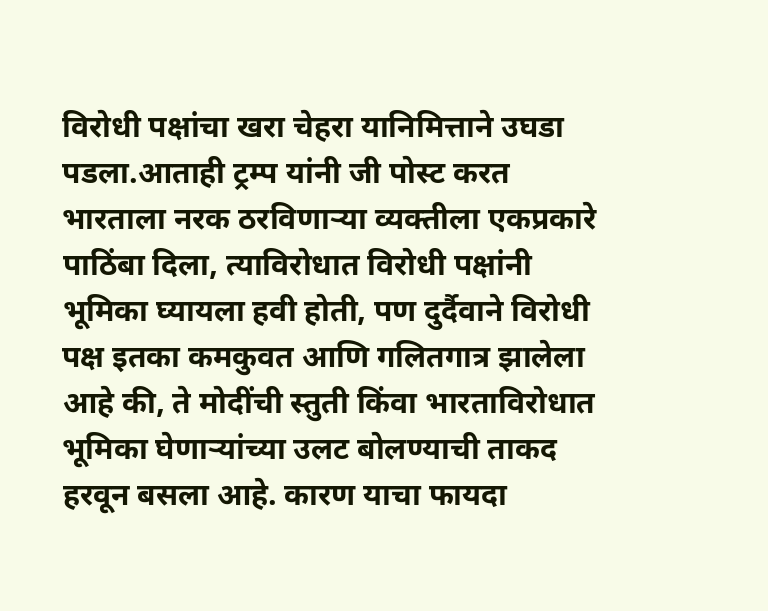विरोधी पक्षांचा खरा चेहरा यानिमित्ताने उघडा पडला.आताही ट्रम्प यांनी जी पोस्ट करत भारताला नरक ठरविणाऱ्या व्यक्तीला एकप्रकारे पाठिंबा दिला, त्याविरोधात विरोधी पक्षांनी भूमिका घ्यायला हवी होती, पण दुर्दैवाने विरोधी पक्ष इतका कमकुवत आणि गलितगात्र झालेला आहे की, ते मोदींची स्तुती किंवा भारताविरोधात भूमिका घेणाऱ्यांच्या उलट बोलण्याची ताकद हरवून बसला आहे. कारण याचा फायदा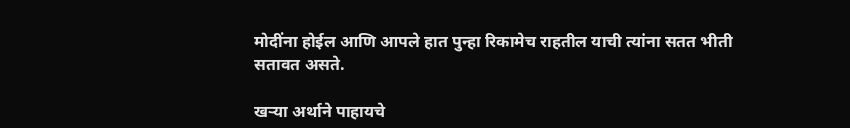मोदींना होईल आणि आपले हात पुन्हा रिकामेच राहतील याची त्यांना सतत भीती सतावत असते.

खऱ्या अर्थाने पाहायचे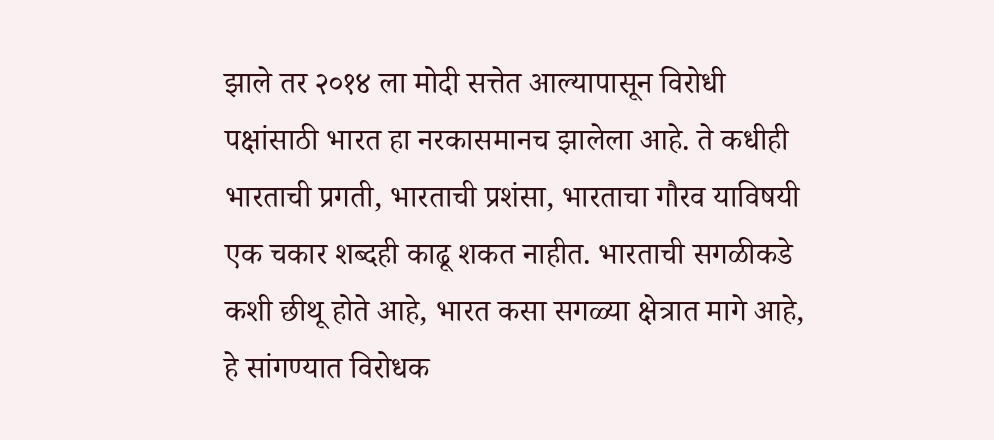झाले तर २०१४ ला मोदी सत्तेत आल्यापासून विरोधी पक्षांसाठी भारत हा नरकासमानच झालेला आहे. ते कधीही भारताची प्रगती, भारताची प्रशंसा, भारताचा गौरव याविषयी एक चकार शब्दही काढू शकत नाहीत. भारताची सगळीकडे कशी छीथू होते आहे, भारत कसा सगळ्या क्षेत्रात मागे आहे, हे सांगण्यात विरोधक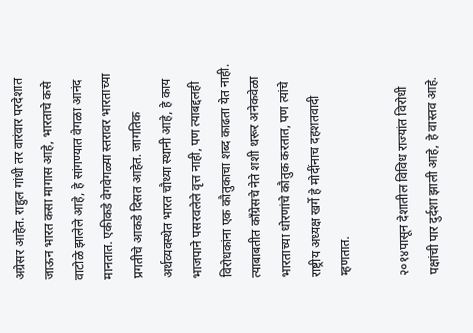अग्रेसर आहेत. राहुल गांधी तर वारंवार परदेशात जाऊन भारत कसा मागास आहे, भारताचे कसे वाटोळे झालेले आहे, हे सांगण्यात वेगळा आनंद मानतात. एकीकडे वेगवेगळ्या स्तरावर भारताच्या प्रगतीचे आकडे दिसत आहेत. जागतिक अर्थव्यवस्थेत भारत चौथ्या स्थानी आहे, हे काय भाजपाने पसरवलेले वृत्त नाही, पण त्याबद्दलही विरोधकांना एक कौतुकाचा शब्द काढता येत नाही. त्याबाबतीत काँग्रेसचे नेते शशी थरूर अनेकवेळा भारताच्या धोरणांचे कौतुक करतात, पण त्यांचे राष्ट्रीय अध्यक्ष खर्गे हे मोदींनाच दहशतवादी म्हणतात.

२०१४पासून देशातील विविध राज्यांत विरोधी पक्षांची पार दुर्दशा झाली आहे, हे वास्तव आहे.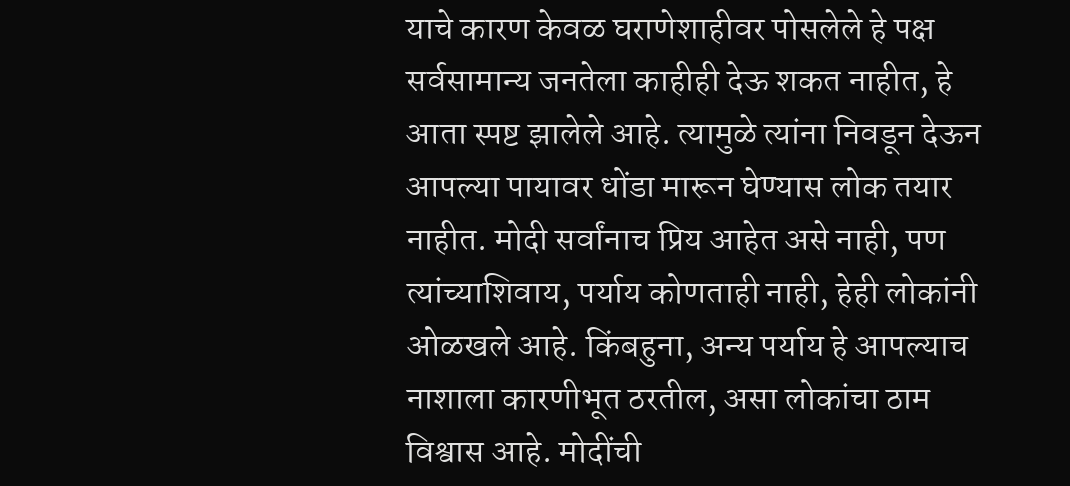याचे कारण केवळ घराणेशाहीवर पोसलेले हे पक्ष सर्वसामान्य जनतेला काहीही देऊ शकत नाहीत, हे आता स्पष्ट झालेले आहे. त्यामुळे त्यांना निवडून देऊन आपल्या पायावर धोंडा मारून घेण्यास लोक तयार नाहीत. मोदी सर्वांनाच प्रिय आहेत असे नाही, पण त्यांच्याशिवाय, पर्याय कोणताही नाही, हेही लोकांनी ओळखले आहे. किंबहुना, अन्य पर्याय हे आपल्याच नाशाला कारणीभूत ठरतील, असा लोकांचा ठाम विश्वास आहे. मोदींची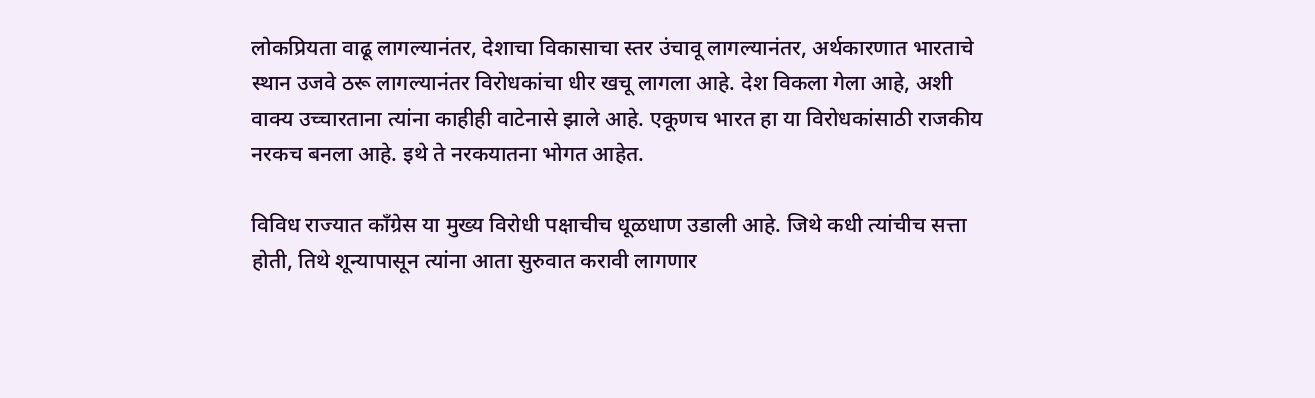लोकप्रियता वाढू लागल्यानंतर, देशाचा विकासाचा स्तर उंचावू लागल्यानंतर, अर्थकारणात भारताचे स्थान उजवे ठरू लागल्यानंतर विरोधकांचा धीर खचू लागला आहे. देश विकला गेला आहे, अशी वाक्य उच्चारताना त्यांना काहीही वाटेनासे झाले आहे. एकूणच भारत हा या विरोधकांसाठी राजकीय नरकच बनला आहे. इथे ते नरकयातना भोगत आहेत.

विविध राज्यात काँग्रेस या मुख्य विरोधी पक्षाचीच धूळधाण उडाली आहे. जिथे कधी त्यांचीच सत्ता होती, तिथे शून्यापासून त्यांना आता सुरुवात करावी लागणार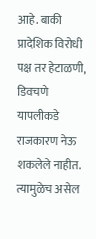आहे. बाकी प्रादेशिक विरोधी पक्ष तर हेटाळणी, डिवचणे यापलीकडे राजकारण नेऊ शकलेले नाहीत. त्यामुळेच असेल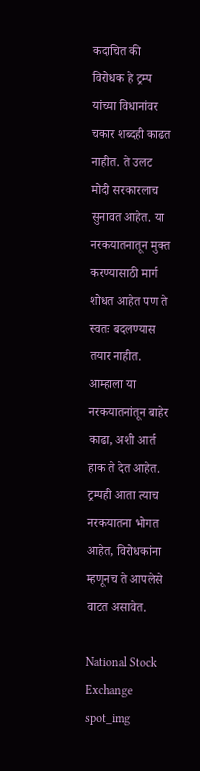कदाचित की विरोधक हे ट्रम्प यांच्या विधानांवर चकार शब्दही काढत नाहीत. ते उलट मोदी सरकारलाच सुनावत आहेत. या नरकयातनातून मुक्त करण्यासाठी मार्ग शोधत आहेत पण ते स्वतः बदलण्यास तयार नाहीत. आम्हाला या नरकयातनांतून बाहेर काढा, अशी आर्त हाक ते देत आहेत. ट्रम्पही आता त्याच नरकयातना भोगत आहेत, विरोधकांना म्हणूनच ते आपलेसे वाटत असावेत.

National Stock Exchange
spot_img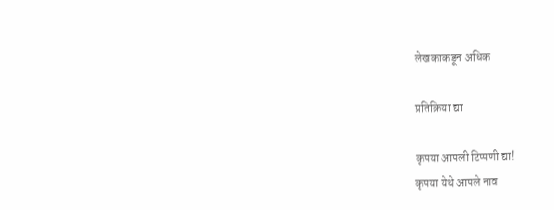लेखकाकडून अधिक

प्रतिक्रिया द्या

कृपया आपली टिप्पणी द्या!
कृपया येथे आपले नाव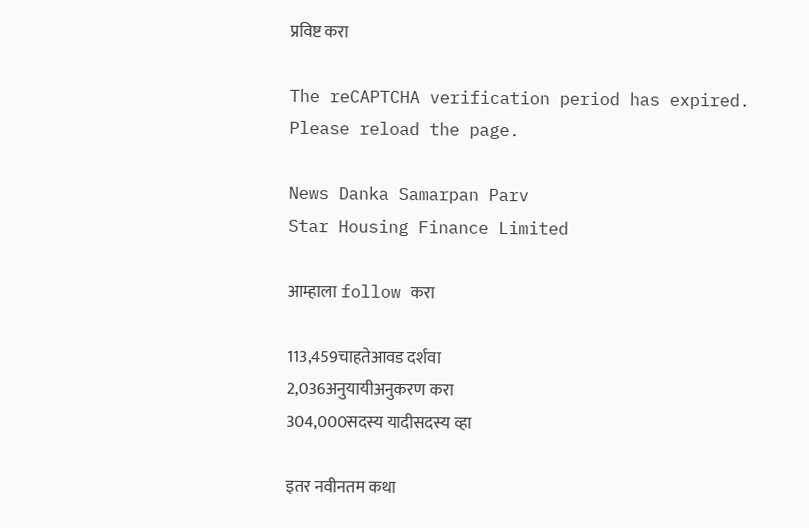प्रविष्ट करा

The reCAPTCHA verification period has expired. Please reload the page.

News Danka Samarpan Parv
Star Housing Finance Limited

आम्हाला follow करा

113,459चाहतेआवड दर्शवा
2,036अनुयायीअनुकरण करा
304,000सदस्य यादीसदस्य व्हा

इतर नवीनतम कथा